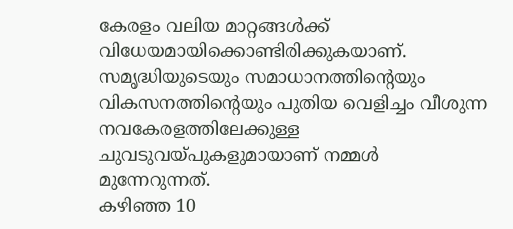കേരളം വലിയ മാറ്റങ്ങൾക്ക് വിധേയമായിക്കൊണ്ടിരിക്കുകയാണ്. സമൃദ്ധിയുടെയും സമാധാനത്തിന്റെയും വികസനത്തിന്റെയും പുതിയ വെളിച്ചം വീശുന്ന നവകേരളത്തിലേക്കുള്ള ചുവടുവയ്പുകളുമായാണ് നമ്മൾ മുന്നേറുന്നത്.
കഴിഞ്ഞ 10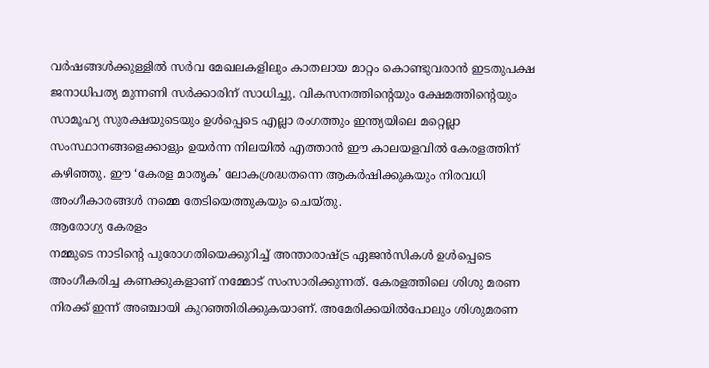വർഷങ്ങൾക്കുള്ളിൽ സർവ മേഖലകളിലും കാതലായ മാറ്റം കൊണ്ടുവരാൻ ഇടതുപക്ഷ ജനാധിപത്യ മുന്നണി സർക്കാരിന് സാധിച്ചു. വികസനത്തിന്റെയും ക്ഷേമത്തിന്റെയും സാമൂഹ്യ സുരക്ഷയുടെയും ഉൾപ്പെടെ എല്ലാ രംഗത്തും ഇന്ത്യയിലെ മറ്റെല്ലാ സംസ്ഥാനങ്ങളെക്കാളും ഉയർന്ന നിലയിൽ എത്താൻ ഈ കാലയളവിൽ കേരളത്തിന് കഴിഞ്ഞു. ഈ ‘കേരള മാതൃക’ ലോകശ്രദ്ധതന്നെ ആകർഷിക്കുകയും നിരവധി അംഗീകാരങ്ങൾ നമ്മെ തേടിയെത്തുകയും ചെയ്തു.
ആരോഗ്യ കേരളം
നമ്മുടെ നാടിന്റെ പുരോഗതിയെക്കുറിച്ച് അന്താരാഷ്ട്ര ഏജൻസികൾ ഉൾപ്പെടെ അംഗീകരിച്ച കണക്കുകളാണ് നമ്മോട് സംസാരിക്കുന്നത്. കേരളത്തിലെ ശിശു മരണ നിരക്ക് ഇന്ന് അഞ്ചായി കുറഞ്ഞിരിക്കുകയാണ്. അമേരിക്കയിൽപോലും ശിശുമരണ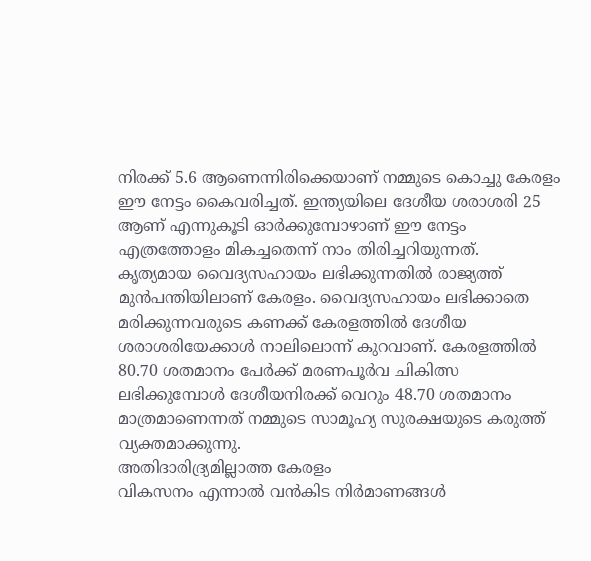നിരക്ക് 5.6 ആണെന്നിരിക്കെയാണ് നമ്മുടെ കൊച്ചു കേരളം ഈ നേട്ടം കൈവരിച്ചത്. ഇന്ത്യയിലെ ദേശീയ ശരാശരി 25 ആണ് എന്നുകൂടി ഓർക്കുമ്പോഴാണ് ഈ നേട്ടം എത്രത്തോളം മികച്ചതെന്ന് നാം തിരിച്ചറിയുന്നത്.
കൃത്യമായ വൈദ്യസഹായം ലഭിക്കുന്നതിൽ രാജ്യത്ത് മുൻപന്തിയിലാണ് കേരളം. വൈദ്യസഹായം ലഭിക്കാതെ മരിക്കുന്നവരുടെ കണക്ക് കേരളത്തിൽ ദേശീയ ശരാശരിയേക്കാൾ നാലിലൊന്ന് കുറവാണ്. കേരളത്തിൽ 80.70 ശതമാനം പേർക്ക് മരണപൂർവ ചികിത്സ ലഭിക്കുമ്പോൾ ദേശീയനിരക്ക് വെറും 48.70 ശതമാനം മാത്രമാണെന്നത് നമ്മുടെ സാമൂഹ്യ സുരക്ഷയുടെ കരുത്ത് വ്യക്തമാക്കുന്നു.
അതിദാരിദ്ര്യമില്ലാത്ത കേരളം
വികസനം എന്നാൽ വൻകിട നിർമാണങ്ങൾ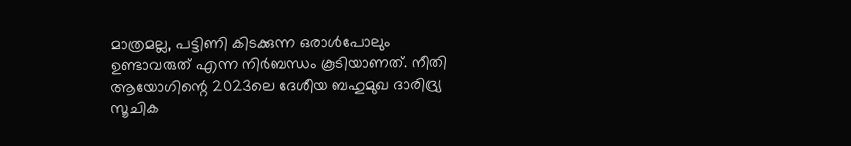മാത്രമല്ല, പട്ടിണി കിടക്കുന്ന ഒരാൾപോലും ഉണ്ടാവരുത് എന്ന നിർബന്ധം കൂടിയാണത്. നീതി ആയോഗിന്റെ 2023ലെ ദേശീയ ബഹുമുഖ ദാരിദ്ര്യ സൂചിക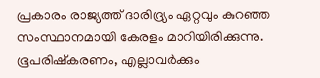പ്രകാരം രാജ്യത്ത് ദാരിദ്ര്യം ഏറ്റവും കുറഞ്ഞ സംസ്ഥാനമായി കേരളം മാറിയിരിക്കുന്നു. ഭൂപരിഷ്കരണം, എല്ലാവർക്കും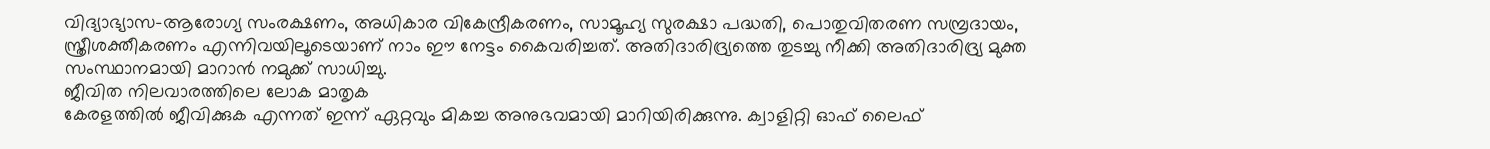വിദ്യാഭ്യാസ-ആരോഗ്യ സംരക്ഷണം, അധികാര വികേന്ദ്രീകരണം, സാമൂഹ്യ സുരക്ഷാ പദ്ധതി, പൊതുവിതരണ സമ്പ്രദായം, സ്ത്രീശക്തീകരണം എന്നിവയിലൂടെയാണ് നാം ഈ നേട്ടം കൈവരിച്ചത്. അതിദാരിദ്ര്യത്തെ തുടച്ചു നീക്കി അതിദാരിദ്ര്യ മുക്ത സംസ്ഥാനമായി മാറാൻ നമുക്ക് സാധിച്ചു.
ജീവിത നിലവാരത്തിലെ ലോക മാതൃക
കേരളത്തിൽ ജീവിക്കുക എന്നത് ഇന്ന് ഏറ്റവും മികച്ച അനുഭവമായി മാറിയിരിക്കുന്നു. ക്വാളിറ്റി ഓഫ് ലൈഫ്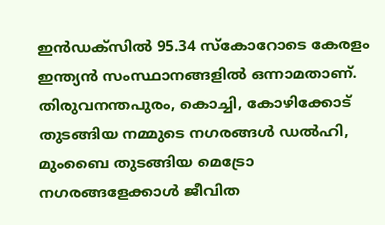ഇൻഡക്സിൽ 95.34 സ്കോറോടെ കേരളം ഇന്ത്യൻ സംസ്ഥാനങ്ങളിൽ ഒന്നാമതാണ്. തിരുവനന്തപുരം, കൊച്ചി, കോഴിക്കോട് തുടങ്ങിയ നമ്മുടെ നഗരങ്ങൾ ഡൽഹി, മുംബൈ തുടങ്ങിയ മെട്രോ നഗരങ്ങളേക്കാൾ ജീവിത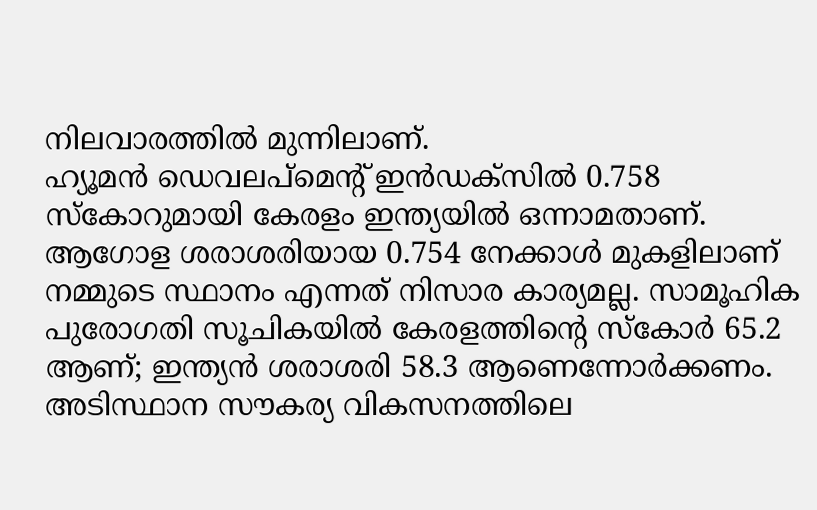നിലവാരത്തിൽ മുന്നിലാണ്.
ഹ്യൂമൻ ഡെവലപ്മെന്റ് ഇൻഡക്സിൽ 0.758 സ്കോറുമായി കേരളം ഇന്ത്യയിൽ ഒന്നാമതാണ്. ആഗോള ശരാശരിയായ 0.754 നേക്കാൾ മുകളിലാണ് നമ്മുടെ സ്ഥാനം എന്നത് നിസാര കാര്യമല്ല. സാമൂഹിക പുരോഗതി സൂചികയിൽ കേരളത്തിന്റെ സ്കോർ 65.2 ആണ്; ഇന്ത്യൻ ശരാശരി 58.3 ആണെന്നോർക്കണം.
അടിസ്ഥാന സൗകര്യ വികസനത്തിലെ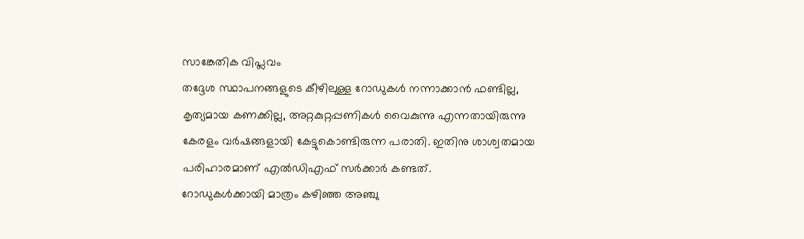സാങ്കേതിക വിപ്ലവം
തദ്ദേശ സ്ഥാപനങ്ങളുടെ കീഴിലുള്ള റോഡുകൾ നന്നാക്കാൻ ഫണ്ടില്ല, കൃത്യമായ കണക്കില്ല, അറ്റകുറ്റപ്പണികൾ വൈകുന്നു എന്നതായിരുന്നു കേരളം വർഷങ്ങളായി കേട്ടുകൊണ്ടിരുന്ന പരാതി. ഇതിനു ശാശ്വതമായ പരിഹാരമാണ് എൽഡിഎഫ് സർക്കാർ കണ്ടത്.
റോഡുകൾക്കായി മാത്രം കഴിഞ്ഞ അഞ്ചു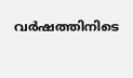വർഷത്തിനിടെ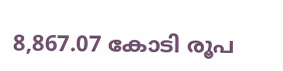8,867.07 കോടി രൂപ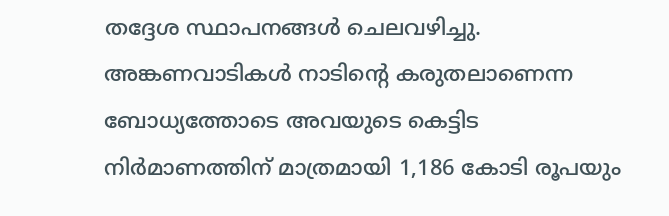തദ്ദേശ സ്ഥാപനങ്ങൾ ചെലവഴിച്ചു. അങ്കണവാടികൾ നാടിന്റെ കരുതലാണെന്ന ബോധ്യത്തോടെ അവയുടെ കെട്ടിട നിർമാണത്തിന് മാത്രമായി 1,186 കോടി രൂപയും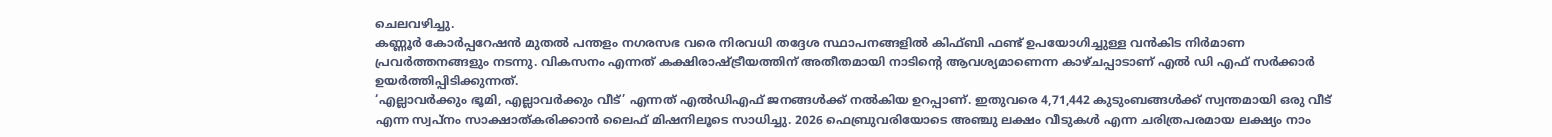ചെലവഴിച്ചു.
കണ്ണൂർ കോർപ്പറേഷൻ മുതൽ പന്തളം നഗരസഭ വരെ നിരവധി തദ്ദേശ സ്ഥാപനങ്ങളിൽ കിഫ്ബി ഫണ്ട് ഉപയോഗിച്ചുള്ള വൻകിട നിർമാണ പ്രവർത്തനങ്ങളും നടന്നു. വികസനം എന്നത് കക്ഷിരാഷ്ട്രീയത്തിന് അതീതമായി നാടിന്റെ ആവശ്യമാണെന്ന കാഴ്ചപ്പാടാണ് എൽ ഡി എഫ് സർക്കാർ ഉയർത്തിപ്പിടിക്കുന്നത്.
‘എല്ലാവർക്കും ഭൂമി, എല്ലാവർക്കും വീട്’ എന്നത് എൽഡിഎഫ് ജനങ്ങൾക്ക് നൽകിയ ഉറപ്പാണ്. ഇതുവരെ 4,71,442 കുടുംബങ്ങൾക്ക് സ്വന്തമായി ഒരു വീട് എന്ന സ്വപ്നം സാക്ഷാത്കരിക്കാൻ ലൈഫ് മിഷനിലൂടെ സാധിച്ചു. 2026 ഫെബ്രുവരിയോടെ അഞ്ചു ലക്ഷം വീടുകൾ എന്ന ചരിത്രപരമായ ലക്ഷ്യം നാം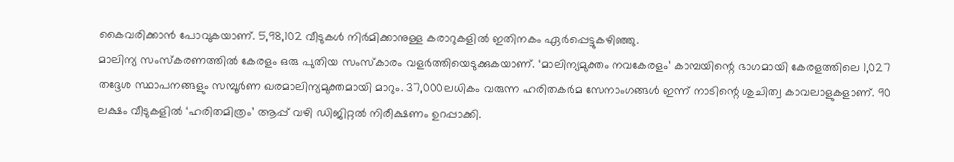കൈവരിക്കാൻ പോവുകയാണ്. 5,98,102 വീടുകൾ നിർമിക്കാനുള്ള കരാറുകളിൽ ഇതിനകം ഏർപ്പെട്ടുകഴിഞ്ഞു.
മാലിന്യ സംസ്കരണത്തിൽ കേരളം ഒരു പുതിയ സംസ്കാരം വളർത്തിയെടുക്കുകയാണ്. ‘മാലിന്യമുക്തം നവകേരളം’ കാമ്പയിന്റെ ഭാഗമായി കേരളത്തിലെ 1,027 തദ്ദേശ സ്ഥാപനങ്ങളും സമ്പൂർണ ഖരമാലിന്യമുക്തമായി മാറും. 37,000ലധികം വരുന്ന ഹരിതകർമ സേനാംഗങ്ങൾ ഇന്ന് നാടിന്റെ ശുചിത്വ കാവലാളുകളാണ്. 90 ലക്ഷം വീടുകളിൽ ‘ഹരിതമിത്രം’ ആപ്പ് വഴി ഡിജിറ്റൽ നിരീക്ഷണം ഉറപ്പാക്കി.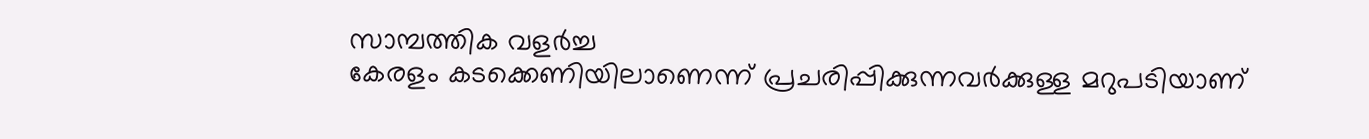സാമ്പത്തിക വളർച്ച
കേരളം കടക്കെണിയിലാണെന്ന് പ്രചരിപ്പിക്കുന്നവർക്കുള്ള മറുപടിയാണ്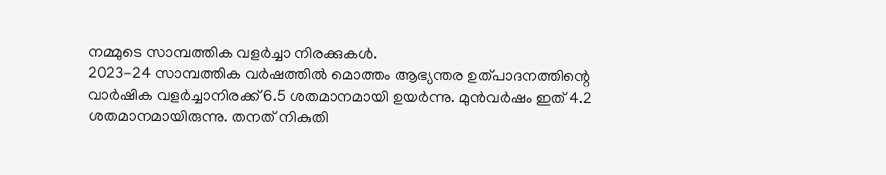നമ്മുടെ സാമ്പത്തിക വളർച്ചാ നിരക്കുകൾ.
2023-24 സാമ്പത്തിക വർഷത്തിൽ മൊത്തം ആഭ്യന്തര ഉത്പാദനത്തിന്റെ വാർഷിക വളർച്ചാനിരക്ക് 6.5 ശതമാനമായി ഉയർന്നു. മുൻവർഷം ഇത് 4.2 ശതമാനമായിരുന്നു. തനത് നികുതി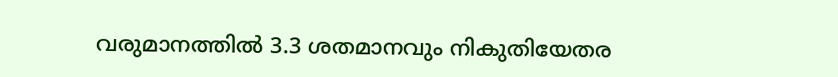വരുമാനത്തിൽ 3.3 ശതമാനവും നികുതിയേതര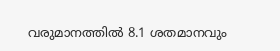വരുമാനത്തിൽ 8.1 ശതമാനവും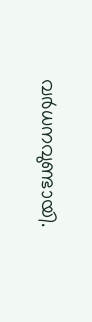വർധനവുണ്ടായി.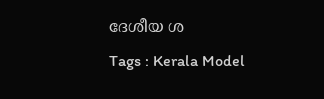ദേശീയ ശ
Tags : Kerala Model